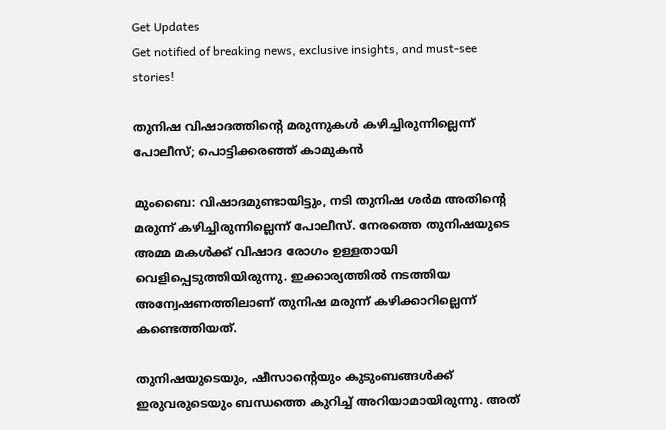Get Updates
Get notified of breaking news, exclusive insights, and must-see stories!

തുനിഷ വിഷാദത്തിന്റെ മരുന്നുകള്‍ കഴിച്ചിരുന്നില്ലെന്ന് പോലീസ്; പൊട്ടിക്കരഞ്ഞ് കാമുകന്‍

മുംബൈ: വിഷാദമുണ്ടായിട്ടും, നടി തുനിഷ ശര്‍മ അതിന്റെ മരുന്ന് കഴിച്ചിരുന്നില്ലെന്ന് പോലീസ്. നേരത്തെ തുനിഷയുടെ അമ്മ മകള്‍ക്ക് വിഷാദ രോഗം ഉള്ളതായി വെളിപ്പെടുത്തിയിരുന്നു. ഇക്കാര്യത്തില്‍ നടത്തിയ അന്വേഷണത്തിലാണ് തുനിഷ മരുന്ന് കഴിക്കാറില്ലെന്ന് കണ്ടെത്തിയത്.

തുനിഷയുടെയും, ഷീസാന്റെയും കുടുംബങ്ങള്‍ക്ക് ഇരുവരുടെയും ബന്ധത്തെ കുറിച്ച് അറിയാമായിരുന്നു. അത്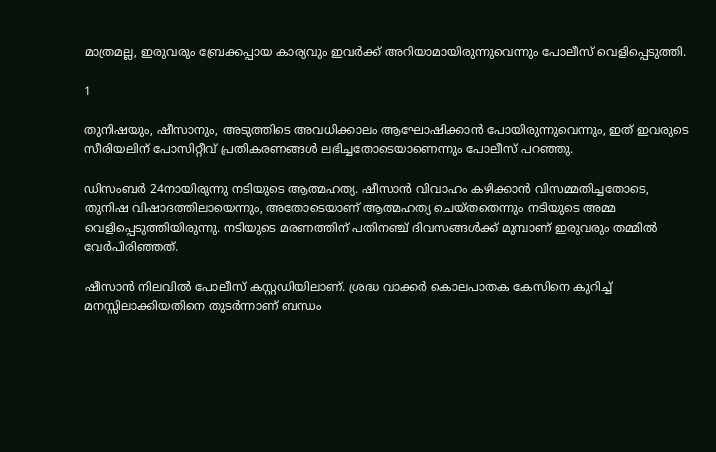മാത്രമല്ല, ഇരുവരും ബ്രേക്കപ്പായ കാര്യവും ഇവര്‍ക്ക് അറിയാമായിരുന്നുവെന്നും പോലീസ് വെളിപ്പെടുത്തി.

1

തുനിഷയും, ഷീസാനും, അടുത്തിടെ അവധിക്കാലം ആഘോഷിക്കാന്‍ പോയിരുന്നുവെന്നും, ഇത് ഇവരുടെ സീരിയലിന് പോസിറ്റീവ് പ്രതികരണങ്ങള്‍ ലഭിച്ചതോടെയാണെന്നും പോലീസ് പറഞ്ഞു.

ഡിസംബര്‍ 24നായിരുന്നു നടിയുടെ ആത്മഹത്യ. ഷീസാന്‍ വിവാഹം കഴിക്കാന്‍ വിസമ്മതിച്ചതോടെ, തുനിഷ വിഷാദത്തിലായെന്നും, അതോടെയാണ് ആത്മഹത്യ ചെയ്തതെന്നും നടിയുടെ അമ്മ വെളിപ്പെടുത്തിയിരുന്നു. നടിയുടെ മരണത്തിന് പതിനഞ്ച് ദിവസങ്ങള്‍ക്ക് മുമ്പാണ് ഇരുവരും തമ്മില്‍ വേര്‍പിരിഞ്ഞത്.

ഷീസാന്‍ നിലവില്‍ പോലീസ് കസ്റ്റഡിയിലാണ്. ശ്രദ്ധ വാക്കര്‍ കൊലപാതക കേസിനെ കുറിച്ച് മനസ്സിലാക്കിയതിനെ തുടര്‍ന്നാണ് ബന്ധം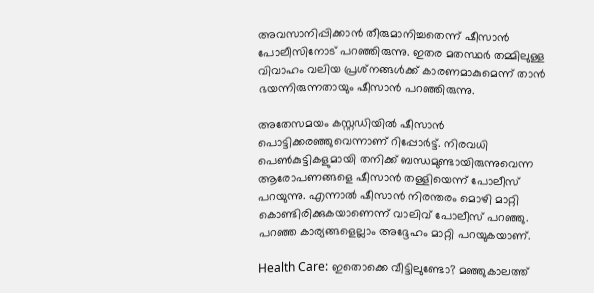അവസാനിപ്പിക്കാന്‍ തീരുമാനിച്ചതെന്ന് ഷീസാന്‍ പോലീസിനോട് പറഞ്ഞിരുന്നു. ഇതര മതസ്ഥര്‍ തമ്മിലുള്ള വിവാഹം വലിയ പ്രശ്‌നങ്ങള്‍ക്ക് കാരണമാകുമെന്ന് താന്‍ ഭയന്നിരുന്നതായും ഷീസാന്‍ പറഞ്ഞിരുന്നു.

അതേസമയം കസ്റ്റഡിയില്‍ ഷീസാന്‍ പൊട്ടിക്കരഞ്ഞുവെന്നാണ് റിപ്പോര്‍ട്ട്. നിരവധി പെണ്‍കുട്ടികളുമായി തനിക്ക് ബന്ധമുണ്ടായിരുന്നുവെന്ന ആരോപണങ്ങളെ ഷീസാന്‍ തള്ളിയെന്ന് പോലീസ് പറയുന്നു. എന്നാല്‍ ഷീസാന്‍ നിരന്തരം മൊഴി മാറ്റി കൊണ്ടിരിക്കുകയാണെന്ന് വാലിവ് പോലീസ് പറഞ്ഞു. പറഞ്ഞ കാര്യങ്ങളെല്ലാം അദ്ദേഹം മാറ്റി പറയുകയാണ്.

Health Care: ഇതൊക്കെ വീട്ടിലുണ്ടോ? മഞ്ഞുകാലത്ത്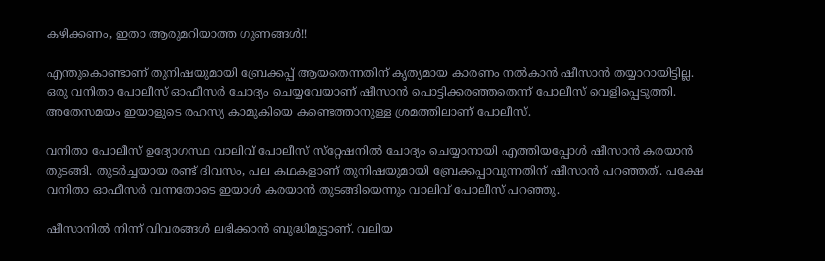കഴിക്കണം, ഇതാ ആരുമറിയാത്ത ഗുണങ്ങള്‍!!

എന്തുകൊണ്ടാണ് തുനിഷയുമായി ബ്രേക്കപ്പ് ആയതെന്നതിന് കൃത്യമായ കാരണം നല്‍കാന്‍ ഷീസാന്‍ തയ്യാറായിട്ടില്ല. ഒരു വനിതാ പോലീസ് ഓഫീസര്‍ ചോദ്യം ചെയ്യവേയാണ് ഷീസാന്‍ പൊട്ടിക്കരഞ്ഞതെന്ന് പോലീസ് വെളിപ്പെടുത്തി. അതേസമയം ഇയാളുടെ രഹസ്യ കാമുകിയെ കണ്ടെത്താനുള്ള ശ്രമത്തിലാണ് പോലീസ്.

വനിതാ പോലീസ് ഉദ്യോഗസ്ഥ വാലിവ് പോലീസ് സ്‌റ്റേഷനില്‍ ചോദ്യം ചെയ്യാനായി എത്തിയപ്പോള്‍ ഷീസാന്‍ കരയാന്‍ തുടങ്ങി. തുടര്‍ച്ചയായ രണ്ട് ദിവസം, പല കഥകളാണ് തുനിഷയുമായി ബ്രേക്കപ്പാവുന്നതിന് ഷീസാന്‍ പറഞ്ഞത്. പക്ഷേ വനിതാ ഓഫീസര്‍ വന്നതോടെ ഇയാള്‍ കരയാന്‍ തുടങ്ങിയെന്നും വാലിവ് പോലീസ് പറഞ്ഞു.

ഷീസാനില്‍ നിന്ന് വിവരങ്ങള്‍ ലഭിക്കാന്‍ ബുദ്ധിമുട്ടാണ്. വലിയ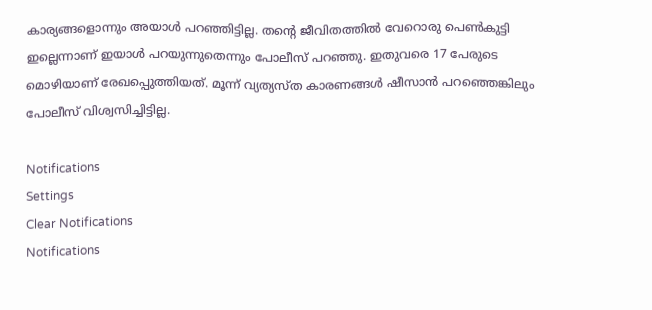കാര്യങ്ങളൊന്നും അയാള്‍ പറഞ്ഞിട്ടില്ല. തന്റെ ജീവിതത്തില്‍ വേറൊരു പെണ്‍കുട്ടി ഇല്ലെന്നാണ് ഇയാള്‍ പറയുന്നുതെന്നും പോലീസ് പറഞ്ഞു. ഇതുവരെ 17 പേരുടെ മൊഴിയാണ് രേഖപ്പെുത്തിയത്. മൂന്ന് വ്യത്യസ്ത കാരണങ്ങള്‍ ഷീസാന്‍ പറഞ്ഞെങ്കിലും പോലീസ് വിശ്വസിച്ചിട്ടില്ല.

Notifications
Settings
Clear Notifications
Notifications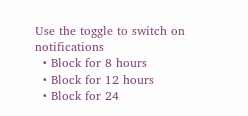Use the toggle to switch on notifications
  • Block for 8 hours
  • Block for 12 hours
  • Block for 24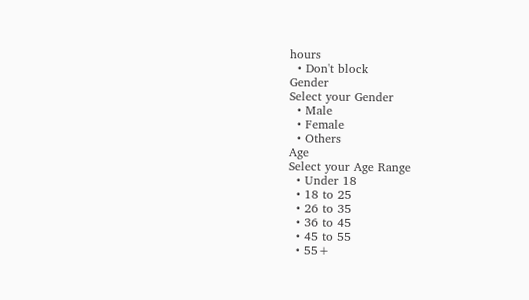hours
  • Don't block
Gender
Select your Gender
  • Male
  • Female
  • Others
Age
Select your Age Range
  • Under 18
  • 18 to 25
  • 26 to 35
  • 36 to 45
  • 45 to 55
  • 55+